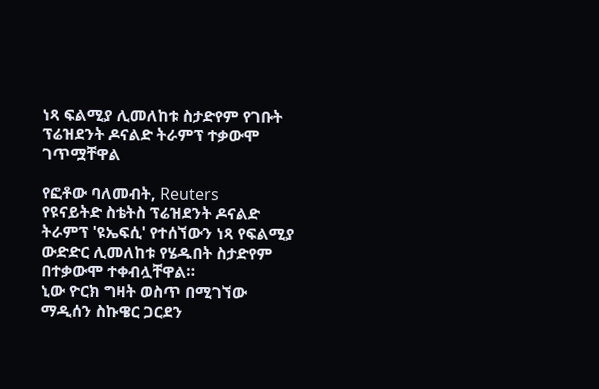ነጻ ፍልሚያ ሊመለከቱ ስታድየም የገቡት ፕሬዝደንት ዶናልድ ትራምፕ ተቃውሞ ገጥሟቸዋል

የፎቶው ባለመብት, Reuters
የዩናይትድ ስቴትስ ፕሬዝደንት ዶናልድ ትራምፕ 'ዩኤፍሲ' የተሰኘውን ነጻ የፍልሚያ ውድድር ሊመለከቱ የሄዱበት ስታድየም በተቃውሞ ተቀብሏቸዋል።
ኒው ዮርክ ግዛት ወስጥ በሚገኘው ማዲሰን ስኩዌር ጋርደን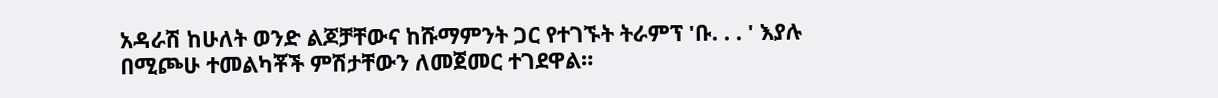አዳራሽ ከሁለት ወንድ ልጆቻቸውና ከሹማምንት ጋር የተገኙት ትራምፕ 'ቡ. . . ' እያሉ በሚጮሁ ተመልካቾች ምሽታቸውን ለመጀመር ተገደዋል።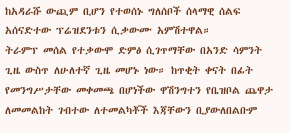ከአዳራሹ ውጪም ቢሆን የተወሰኑ ግለሰቦች ሰላማዊ ሰልፍ አሰናድተው ፕሬዝደንቱን ሲቃውሙ አምሽተዋል።
ትራምፕ መሰል የተቃውሞ ድምፅ ሲገጥማቸው በአንድ ሳምንት ጊዜ ውስጥ ለሁለተኛ ጊዜ መሆኑ ነው። ከጥቂት ቀናት በፊት የመንግሥታቸው መቀመጫ በሆነችው ዋሽንግተን የቤዝቦል ጨዋታ ለመመልከት ገብተው ለተመልካቾች እጃቸውን ቢያውለበልቡም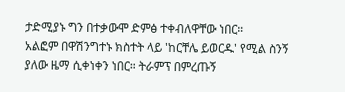ታድሚያኑ ግን በተቃውሞ ድምፅ ተቀብለዋቸው ነበር።
አልፎም በዋሽንግተኑ ክስተት ላይ 'ከርቸሌ ይወርዱ' የሚል ስንኝ ያለው ዜማ ሲቀነቀን ነበር። ትራምፕ በምረጡኝ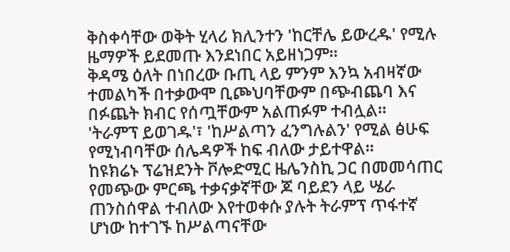ቅስቀሳቸው ወቅት ሂላሪ ክሊንተን 'ከርቸሌ ይውረዱ' የሚሉ ዜማዎች ይደመጡ እንደነበር አይዘነጋም።
ቅዳሜ ዕለት በነበረው ቡጢ ላይ ምንም እንኳ አብዛኛው ተመልካች በተቃውሞ ቢጮህባቸውም በጭብጨባ እና በፉጨት ክብር የሰጧቸውም አልጠፉም ተብሏል።
'ትራምፕ ይወገዱ'፣ 'ከሥልጣን ፈንግሉልን' የሚል ፅሁፍ የሚነብባቸው ሰሌዳዎች ከፍ ብለው ታይተዋል።
ከዩክሬኑ ፕሬዝደንት ቮሎድሚር ዜሌንስኪ ጋር በመመሳጠር የመጭው ምርጫ ተቃናቃኛቸው ጆ ባይደን ላይ ሤራ ጠንስሰዋል ተብለው እየተወቀሱ ያሉት ትራምፕ ጥፋተኛ ሆነው ከተገኙ ከሥልጣናቸው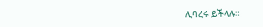ሊባረሩ ይችላሉ።